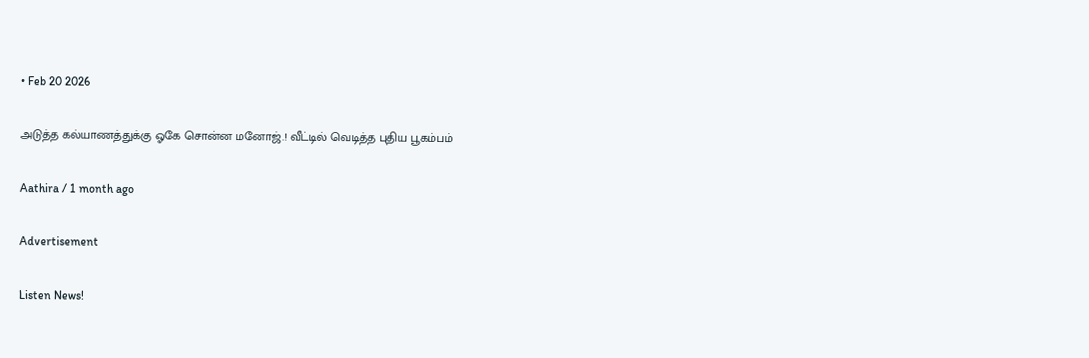• Feb 20 2026

அடுத்த கல்யாணத்துக்கு ஓகே சொன்ன மனோஜ்.! வீட்டில் வெடித்த புதிய பூகம்பம்

Aathira / 1 month ago

Advertisement

Listen News!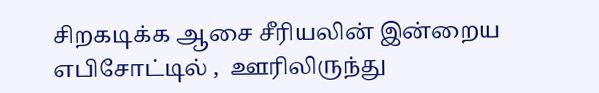சிறகடிக்க ஆசை சீரியலின் இன்றைய எபிசோட்டில் ,  ஊரிலிருந்து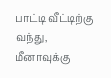பாட்டி வீட்டிற்கு வந்து,  மீனாவுக்கு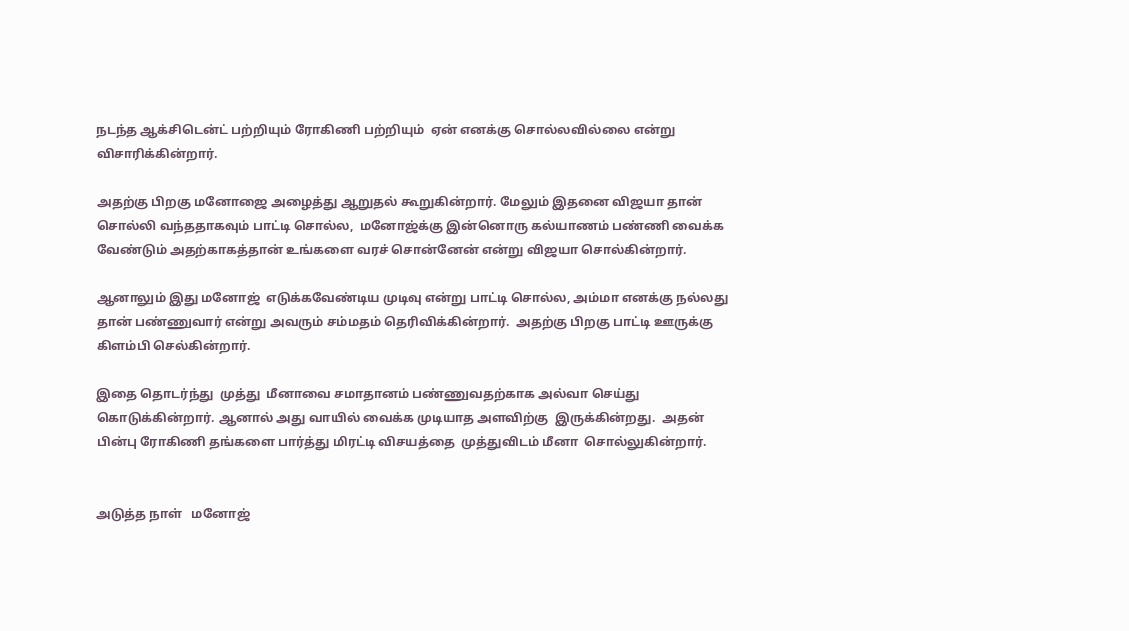நடந்த ஆக்சிடென்ட் பற்றியும் ரோகிணி பற்றியும்  ஏன் எனக்கு சொல்லவில்லை என்று விசாரிக்கின்றார்.

அதற்கு பிறகு மனோஜை அழைத்து ஆறுதல் கூறுகின்றார். மேலும் இதனை விஜயா தான்  சொல்லி வந்ததாகவும் பாட்டி சொல்ல,  மனோஜ்க்கு இன்னொரு கல்யாணம் பண்ணி வைக்க வேண்டும் அதற்காகத்தான் உங்களை வரச் சொன்னேன் என்று விஜயா சொல்கின்றார்.

ஆனாலும் இது மனோஜ்  எடுக்கவேண்டிய முடிவு என்று பாட்டி சொல்ல, அம்மா எனக்கு நல்லது தான் பண்ணுவார் என்று அவரும் சம்மதம் தெரிவிக்கின்றார்.  அதற்கு பிறகு பாட்டி ஊருக்கு கிளம்பி செல்கின்றார்.

இதை தொடர்ந்து  முத்து  மீனாவை சமாதானம் பண்ணுவதற்காக அல்வா செய்து கொடுக்கின்றார். ஆனால் அது வாயில் வைக்க முடியாத அளவிற்கு  இருக்கின்றது.  அதன் பின்பு ரோகிணி தங்களை பார்த்து மிரட்டி விசயத்தை  முத்துவிடம் மீனா  சொல்லுகின்றார்.


அடுத்த நாள்   மனோஜ்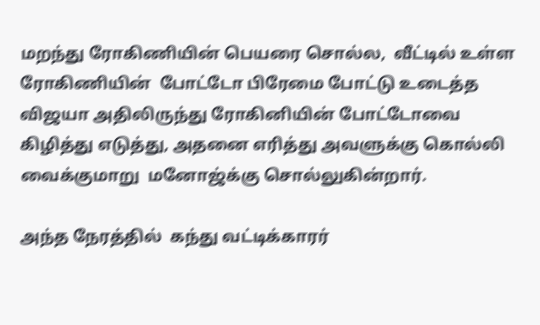மறந்து ரோகிணியின் பெயரை சொல்ல,  வீட்டில் உள்ள ரோகிணியின்  போட்டோ பிரேமை போட்டு உடைத்த விஜயா அதிலிருந்து ரோகினியின் போட்டோவை கிழித்து எடுத்து, அதனை எரித்து அவளுக்கு கொல்லி வைக்குமாறு  மனோஜ்க்கு சொல்லுகின்றார்.

அந்த நேரத்தில்  கந்து வட்டிக்காரர்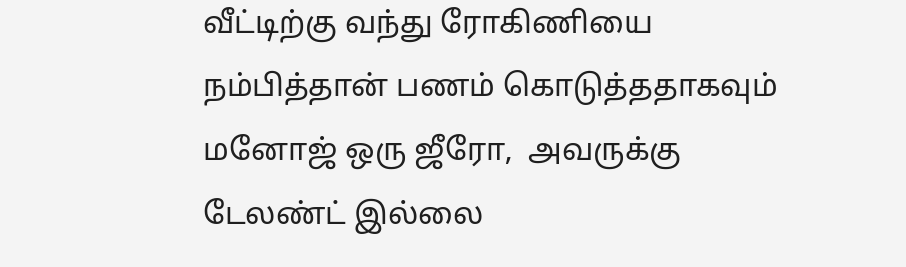வீட்டிற்கு வந்து ரோகிணியை நம்பித்தான் பணம் கொடுத்ததாகவும் மனோஜ் ஒரு ஜீரோ,  அவருக்கு  டேலண்ட் இல்லை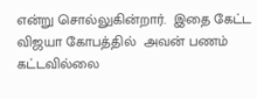என்று சொல்லுகின்றார்.  இதை கேட்ட விஜயா கோபத்தில்  அவன் பணம் கட்டவில்லை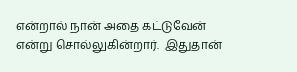என்றால் நான் அதை கட்டுவேன் என்று சொல்லுகின்றார்.  இதுதான்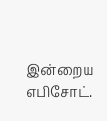இன்றைய எபிசோட்.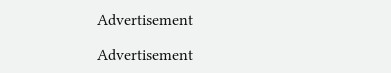Advertisement

Advertisement